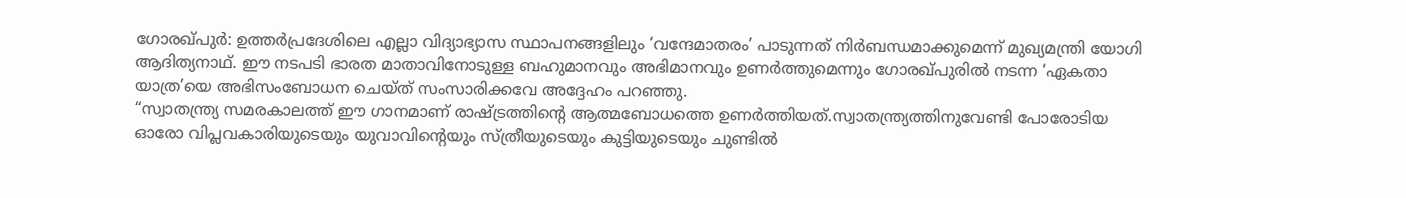ഗോരഖ്പുർ: ഉത്തർപ്രദേശിലെ എല്ലാ വിദ്യാഭ്യാസ സ്ഥാപനങ്ങളിലും ‘വന്ദേമാതരം’ പാടുന്നത് നിർബന്ധമാക്കുമെന്ന് മുഖ്യമന്ത്രി യോഗി ആദിത്യനാഥ്. ഈ നടപടി ഭാരത മാതാവിനോടുള്ള ബഹുമാനവും അഭിമാനവും ഉണർത്തുമെന്നും ഗോരഖ്പുരിൽ നടന്ന ‘ഏകതാ യാത്ര’യെ അഭിസംബോധന ചെയ്ത് സംസാരിക്കവേ അദ്ദേഹം പറഞ്ഞു.
“സ്വാതന്ത്ര്യ സമരകാലത്ത് ഈ ഗാനമാണ് രാഷ്ട്രത്തിന്റെ ആത്മബോധത്തെ ഉണർത്തിയത്.സ്വാതന്ത്ര്യത്തിനുവേണ്ടി പോരോടിയ ഓരോ വിപ്ലവകാരിയുടെയും യുവാവിന്റെയും സ്ത്രീയുടെയും കുട്ടിയുടെയും ചുണ്ടിൽ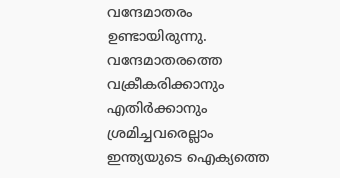വന്ദേമാതരം ഉണ്ടായിരുന്നു. വന്ദേമാതരത്തെ വക്രീകരിക്കാനും എതിർക്കാനും ശ്രമിച്ചവരെല്ലാം ഇന്ത്യയുടെ ഐക്യത്തെ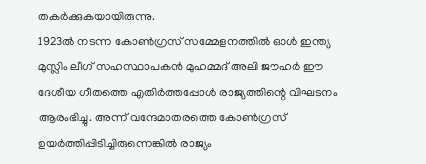തകർക്കുകയായിരുന്നു.
1923ൽ നടന്ന കോൺഗ്രസ് സമ്മേളനത്തിൽ ഓൾ ഇന്ത്യ മുസ്ലിം ലീഗ് സഹസ്ഥാപകൻ മുഹമ്മദ് അലി ജൗഹർ ഈ ദേശീയ ഗീതത്തെ എതിർത്തപ്പോൾ രാജ്യത്തിന്റെ വിഘടനം ആരംഭിച്ചു. അന്ന് വന്ദേമാതരത്തെ കോൺഗ്രസ് ഉയർത്തിപ്പിടിച്ചിരുന്നെങ്കിൽ രാജ്യം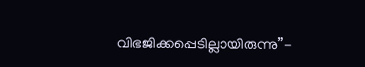വിഭജിക്കപ്പെടില്ലായിരുന്നു”-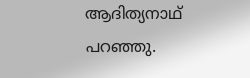ആദിത്യനാഥ് പറഞ്ഞു.